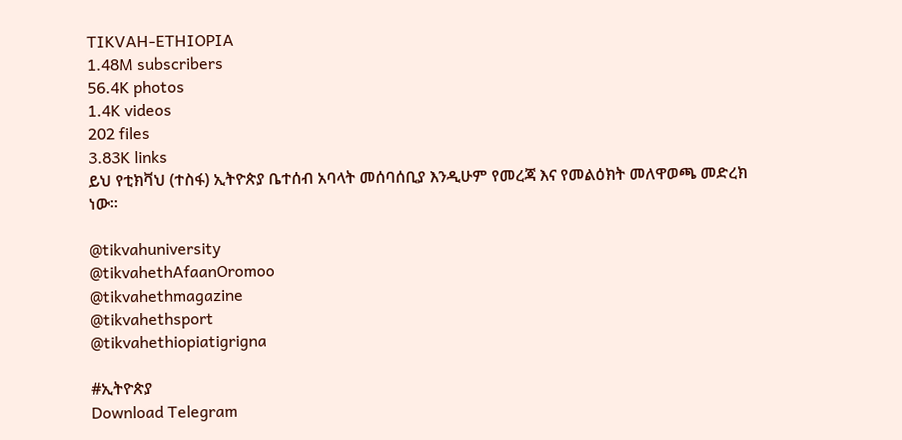TIKVAH-ETHIOPIA
1.48M subscribers
56.4K photos
1.4K videos
202 files
3.83K links
ይህ የቲክቫህ (ተስፋ) ኢትዮጵያ ቤተሰብ አባላት መሰባሰቢያ እንዲሁም የመረጃ እና የመልዕክት መለዋወጫ መድረክ ነው።

@tikvahuniversity
@tikvahethAfaanOromoo
@tikvahethmagazine
@tikvahethsport
@tikvahethiopiatigrigna

#ኢትዮጵያ
Download Telegram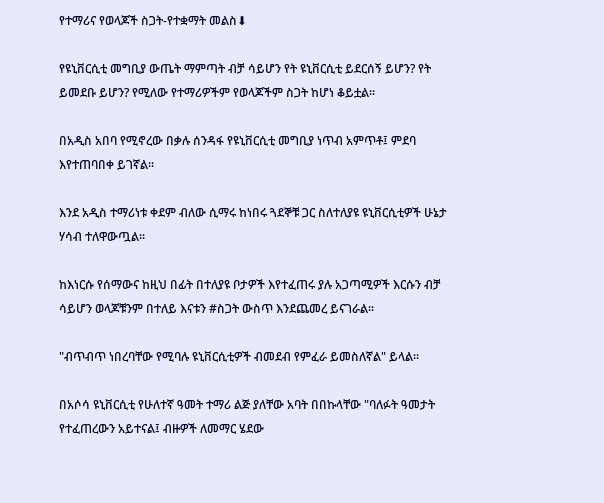የተማሪና የወላጆች ስጋት-የተቋማት መልስ⬇

የዩኒቨርሲቲ መግቢያ ውጤት ማምጣት ብቻ ሳይሆን የት ዩኒቨርሲቲ ይደርሰኝ ይሆን? የት ይመደቡ ይሆን? የሚለው የተማሪዎችም የወላጆችም ስጋት ከሆነ ቆይቷል።

በአዲስ አበባ የሚኖረው በቃሉ ሰንዳፋ የዩኒቨርሲቲ መግቢያ ነጥብ አምጥቶ፤ ምደባ እየተጠባበቀ ይገኛል።

እንደ አዲስ ተማሪነቱ ቀደም ብለው ሲማሩ ከነበሩ ጓደኞቹ ጋር ስለተለያዩ ዩኒቨርሲቲዎች ሁኔታ ሃሳብ ተለዋውጧል።

ከእነርሱ የሰማውና ከዚህ በፊት በተለያዩ ቦታዎች እየተፈጠሩ ያሉ አጋጣሚዎች እርሱን ብቻ ሳይሆን ወላጆቹንም በተለይ እናቱን #ስጋት ውስጥ እንደጨመረ ይናገራል።

"ብጥብጥ ነበረባቸው የሚባሉ ዩኒቨርሲቲዎች ብመደብ የምፈራ ይመስለኛል" ይላል።

በአሶሳ ዩኒቨርሲቲ የሁለተኛ ዓመት ተማሪ ልጅ ያለቸው አባት በበኩላቸው "ባለፉት ዓመታት የተፈጠረውን አይተናል፤ ብዙዎች ለመማር ሄደው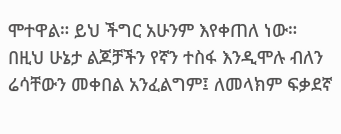ሞተዋል። ይህ ችግር አሁንም እየቀጠለ ነው። በዚህ ሁኔታ ልጆቻችን የኛን ተስፋ እንዲሞሉ ብለን ሬሳቸውን መቀበል አንፈልግም፤ ለመላክም ፍቃደኛ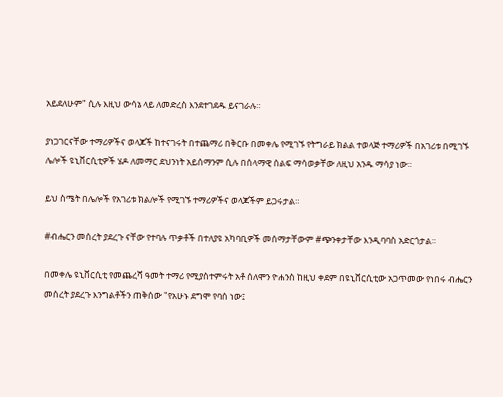አይደለሁም" ሲሉ እዚህ ውሳኔ ላይ ለመድረስ እንደተገደዱ ይናገራሉ።

ያነጋገርናቸው ተማሪዎችና ወላጆች ከተናገሩት በተጨማሪ በቅርቡ በመቀሌ የሚገኙ የትግራይ ክልል ተወላጅ ተማሪዎች በአገሪቱ በሚገኙ ሌሎች ዩኒቨርሲቲዎች ሄዶ ለመማር ደህንነት አይሰማንም ሲሉ በሰላማዊ ሰልፍ ማሳወቃቸው ለዚህ አንዱ ማሳያ ነው።

ይህ ስሜት በሌሎች የአገሪቱ ክልሎች የሚገኙ ተማሪዎችና ወላጆችም ይጋሩታል።

#ብሔርን መሰረት ያደረጉ ናቸው የተባሉ ጥቃቶች በተለያዩ አካባቢዎች መሰማታቸውም #ጭንቀታቸው እንዲባባስ አድርጎታል።

በመቀሌ ዩኒቨርሲቲ የመጨረሻ ዓመት ተማሪ የሚያስተምሩት አቶ ሰለሞን ዮሐንስ ከዚህ ቀደም በዩኒቨርሲቲው አጋጥመው የነበሩ ብሔርን መሰረት ያደረጉ እንግልቶችን ጠቅሰው "የአሁኑ ደግሞ የባሰ ነው፤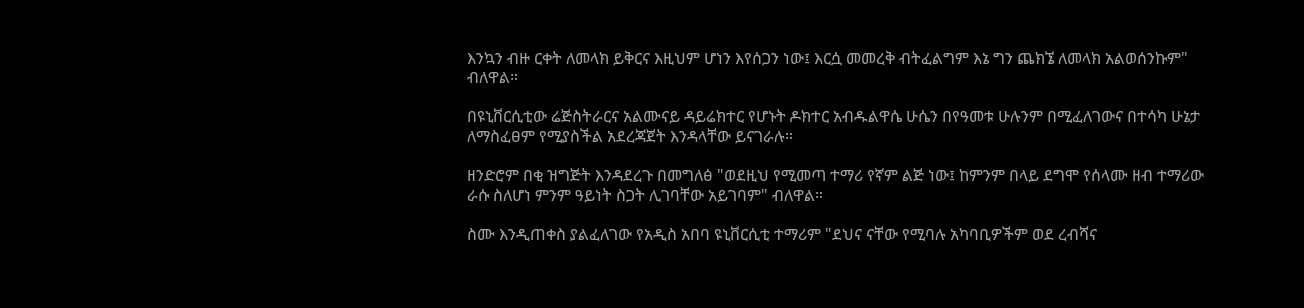እንኳን ብዙ ርቀት ለመላክ ይቅርና እዚህም ሆነን እየሰጋን ነው፤ እርሷ መመረቅ ብትፈልግም እኔ ግን ጨክኜ ለመላክ አልወሰንኩም" ብለዋል።

በዩኒቨርሲቲው ሬጅስትራርና አልሙናይ ዳይሬክተር የሆኑት ዶክተር አብዱልዋሴ ሁሴን በየዓመቱ ሁሉንም በሚፈለገውና በተሳካ ሁኔታ ለማስፈፀም የሚያስችል አደረጃጀት እንዳላቸው ይናገራሉ።

ዘንድሮም በቂ ዝግጅት እንዳደረጉ በመግለፅ "ወደዚህ የሚመጣ ተማሪ የኛም ልጅ ነው፤ ከምንም በላይ ደግሞ የሰላሙ ዘብ ተማሪው ራሱ ስለሆነ ምንም ዓይነት ስጋት ሊገባቸው አይገባም" ብለዋል።

ስሙ እንዲጠቀስ ያልፈለገው የአዲስ አበባ ዩኒቨርሲቲ ተማሪም "ደህና ናቸው የሚባሉ አካባቢዎችም ወደ ረብሻና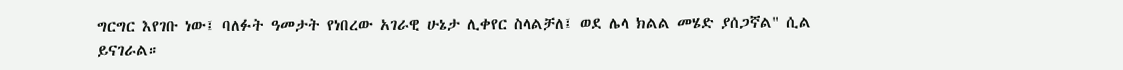ግርግር እየገቡ ነው፤ ባለፉት ዓመታት የነበረው አገራዊ ሁኔታ ሊቀየር ስላልቻለ፤ ወደ ሌላ ክልል መሄድ ያሰጋኛል" ሲል ይናገራል።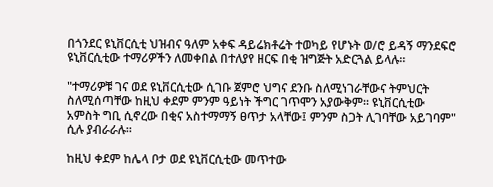በጎንደር ዩኒቨርሲቲ ህዝብና ዓለም አቀፍ ዳይሬክቶሬት ተወካይ የሆኑት ወ/ሮ ይዳኝ ማንደፍሮ ዩኒቨርሲቲው ተማሪዎችን ለመቀበል በተለያየ ዘርፍ በቂ ዝግጅት አድርጓል ይላሉ።

"ተማሪዎቹ ገና ወደ ዩኒቨርሲቲው ሲገቡ ጀምሮ ህግና ደንቡ ስለሚነገራቸውና ትምህርት ስለሚሰጣቸው ከዚህ ቀደም ምንም ዓይነት ችግር ገጥሞን አያውቅም። ዩኒቨርሲቲው አምስት ግቢ ሲኖረው በቂና አስተማማኝ ፀጥታ አላቸው፤ ምንም ስጋት ሊገባቸው አይገባም" ሲሉ ያብራራሉ።

ከዚህ ቀደም ከሌላ ቦታ ወደ ዩኒቨርሲቲው መጥተው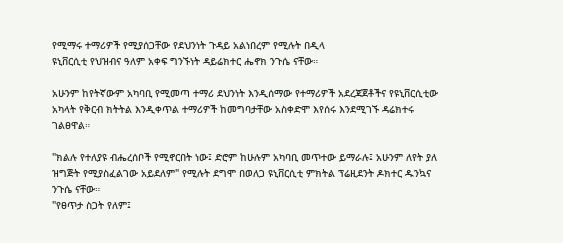የሚማሩ ተማሪዎች የሚያሰጋቸው የደህንነት ጉዳይ አልነበረም የሚሉት በዲላ
ዩኒቨርሲቲ የህዝብና ዓለም አቀፍ ግንኙነት ዳይሬክተር ሔኖክ ንጉሴ ናቸው።

አሁንም ከየትኛውም አካባቢ የሚመጣ ተማሪ ደህንነት እንዲሰማው የተማሪዎች አደረጃጀቶችና የዩኒቨርሲቲው አካላት የቅርብ ክትትል እንዲቀጥል ተማሪዎች ከመግባታቸው አስቀድሞ እየሰሩ እንደሚገኙ ዳሬክተሩ ገልፀዋል።

"ክልሉ የተለያዩ ብሔረሰቦች የሚኖርበት ነው፤ ድሮም ከሁሉም አካባቢ መጥተው ይማራሉ፤ አሁንም ለየት ያለ ዝግጅት የሚያስፈልገው አይደለም" የሚሉት ደግሞ በወለጋ ዩኒቨርሲቲ ምክትል ፕሬዚደንት ዶክተር ዱንኳና ንጉሴ ናቸው።
"የፀጥታ ስጋት የለም፤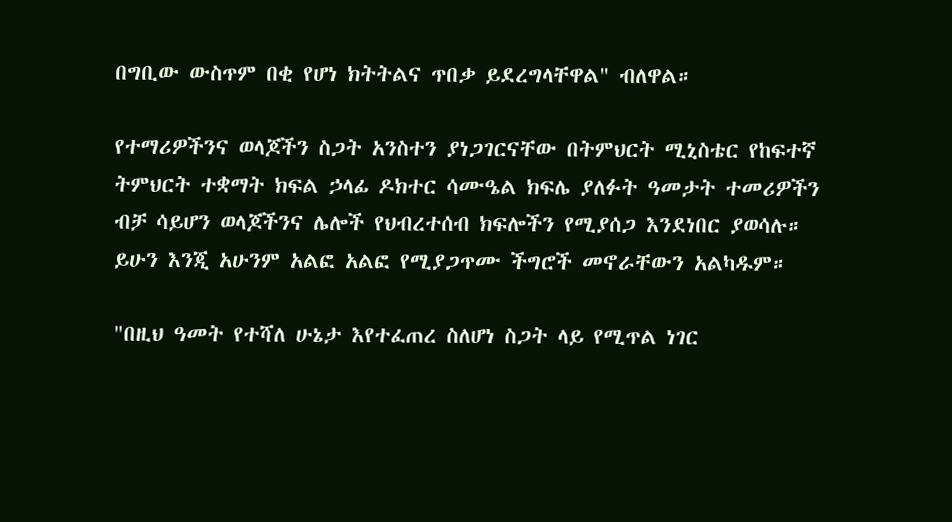በግቢው ውስጥም በቂ የሆነ ክትትልና ጥበቃ ይደረግላቸዋል" ብለዋል።

የተማሪዎችንና ወላጆችን ስጋት አንስተን ያነጋገርናቸው በትምህርት ሚኒስቴር የከፍተኛ ትምህርት ተቋማት ክፍል ኃላፊ ዶክተር ሳሙዔል ክፍሌ ያለፉት ዓመታት ተመሪዎችን ብቻ ሳይሆን ወላጆችንና ሌሎች የህብረተሰብ ክፍሎችን የሚያሰጋ እንደነበር ያወሳሉ። ይሁን እንጂ አሁንም አልፎ አልፎ የሚያጋጥሙ ችግሮች መኖራቸውን አልካዱም።

"በዚህ ዓመት የተሻለ ሁኔታ እየተፈጠረ ስለሆነ ስጋት ላይ የሚጥል ነገር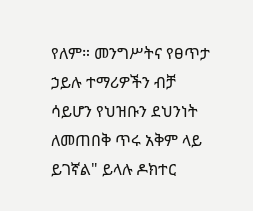የለም። መንግሥትና የፀጥታ ኃይሉ ተማሪዎችን ብቻ ሳይሆን የህዝቡን ደህንነት ለመጠበቅ ጥሩ አቅም ላይ ይገኛል" ይላሉ ዶክተር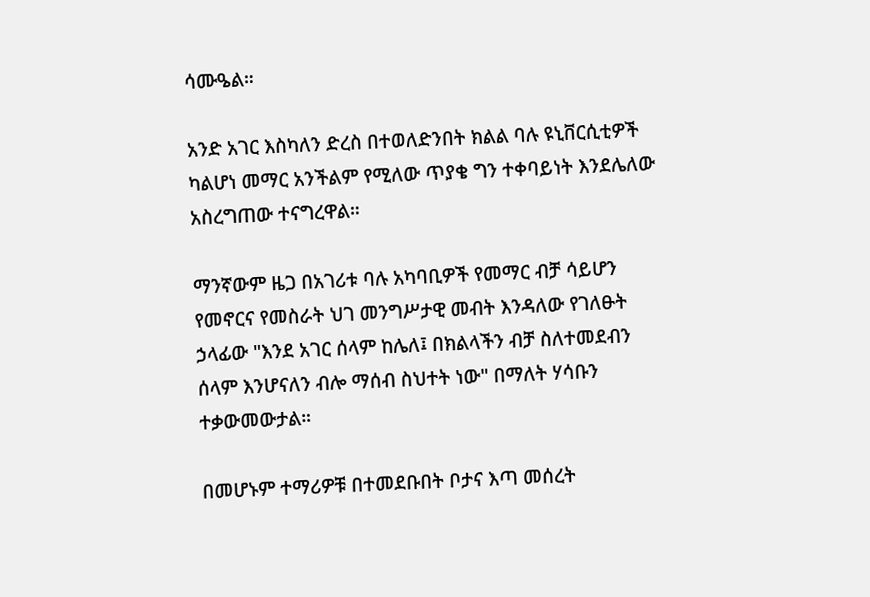ሳሙዔል።

አንድ አገር እስካለን ድረስ በተወለድንበት ክልል ባሉ ዩኒቨርሲቲዎች ካልሆነ መማር አንችልም የሚለው ጥያቄ ግን ተቀባይነት እንደሌለው አስረግጠው ተናግረዋል።

ማንኛውም ዜጋ በአገሪቱ ባሉ አካባቢዎች የመማር ብቻ ሳይሆን የመኖርና የመስራት ህገ መንግሥታዊ መብት እንዳለው የገለፁት ኃላፊው "እንደ አገር ሰላም ከሌለ፤ በክልላችን ብቻ ስለተመደብን ሰላም እንሆናለን ብሎ ማሰብ ስህተት ነው" በማለት ሃሳቡን ተቃውመውታል።

በመሆኑም ተማሪዎቹ በተመደቡበት ቦታና እጣ መሰረት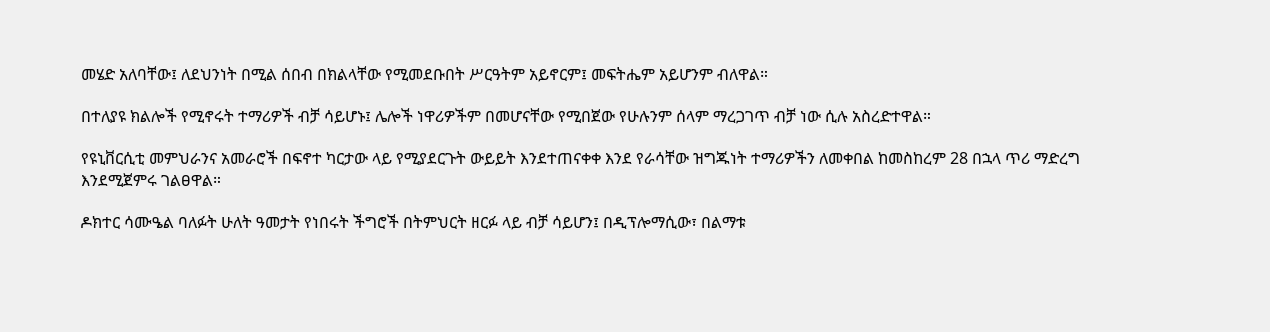መሄድ አለባቸው፤ ለደህንነት በሚል ሰበብ በክልላቸው የሚመደቡበት ሥርዓትም አይኖርም፤ መፍትሔም አይሆንም ብለዋል።

በተለያዩ ክልሎች የሚኖሩት ተማሪዎች ብቻ ሳይሆኑ፤ ሌሎች ነዋሪዎችም በመሆናቸው የሚበጀው የሁሉንም ሰላም ማረጋገጥ ብቻ ነው ሲሉ አስረድተዋል።

የዩኒቨርሲቲ መምህራንና አመራሮች በፍኖተ ካርታው ላይ የሚያደርጉት ውይይት እንደተጠናቀቀ እንደ የራሳቸው ዝግጁነት ተማሪዎችን ለመቀበል ከመስከረም 28 በኋላ ጥሪ ማድረግ እንደሚጀምሩ ገልፀዋል።

ዶክተር ሳሙዔል ባለፉት ሁለት ዓመታት የነበሩት ችግሮች በትምህርት ዘርፉ ላይ ብቻ ሳይሆን፤ በዲፕሎማሲው፣ በልማቱ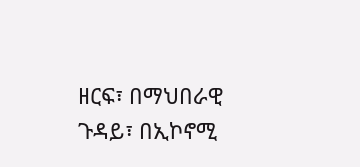ዘርፍ፣ በማህበራዊ ጉዳይ፣ በኢኮኖሚ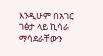እንዲሁም በአገር ገፅታ ላይ ኪሳራ ማሳደራቸውን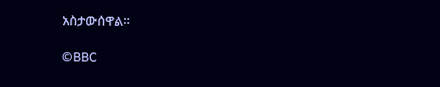አስታውሰዋል።

©BBC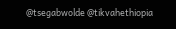@tsegabwolde @tikvahethiopia